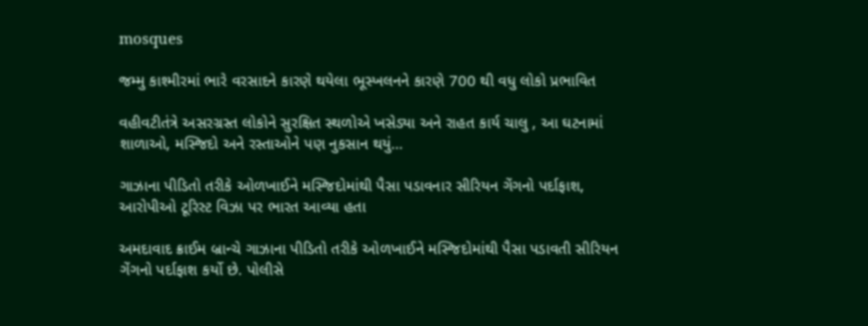mosques

જમ્મુ કાશ્મીરમાં ભારે વરસાદને કારણે થયેલા ભૂસ્ખલનને કારણે 700 થી વધુ લોકો પ્રભાવિત

વહીવટીતંત્રે અસરગ્રસ્ત લોકોને સુરક્ષિત સ્થળોએ ખસેડ્યા અને રાહત કાર્ય ચાલુ , આ ઘટનામાં શાળાઓ, મસ્જિદો અને રસ્તાઓને પણ નુકસાન થયું…

ગાઝાના પીડિતો તરીકે ઓળખાઈને મસ્જિદોમાંથી પૈસા પડાવનાર સીરિયન ગેંગનો પર્દાફાશ, આરોપીઓ ટૂરિસ્ટ વિઝા પર ભારત આવ્યા હતા

અમદાવાદ ક્રાઈમ બ્રાન્ચે ગાઝાના પીડિતો તરીકે ઓળખાઈને મસ્જિદોમાંથી પૈસા પડાવતી સીરિયન ગેંગનો પર્દાફાશ કર્યો છે. પોલીસે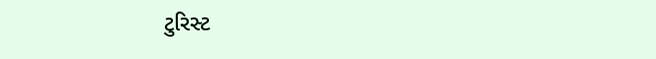ટુરિસ્ટ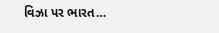વિઝા પર ભારત…